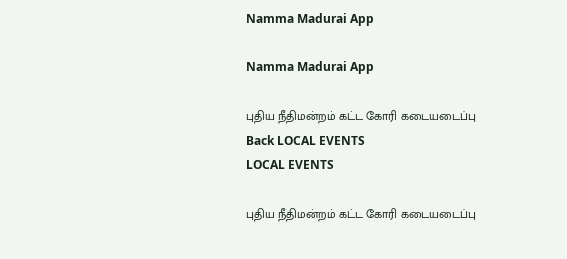Namma Madurai App

Namma Madurai App

புதிய நீதிமன்றம் கட்ட கோரி கடையடைப்பு
Back LOCAL EVENTS
LOCAL EVENTS

புதிய நீதிமன்றம் கட்ட கோரி கடையடைப்பு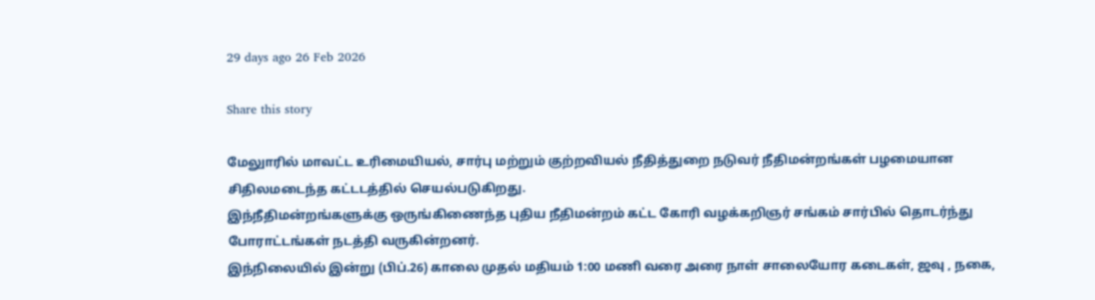29 days ago 26 Feb 2026

Share this story

மேலுாரில் மாவட்ட உரிமையியல், சார்பு மற்றும் குற்றவியல் நீதித்துறை நடுவர் நீதிமன்றங்கள் பழமையான சிதிலமடைந்த கட்டடத்தில் செயல்படுகிறது.
இந்நீதிமன்றங்களுக்கு ஒருங்கிணைந்த புதிய நீதிமன்றம் கட்ட கோரி வழக்கறிஞர் சங்கம் சார்பில் தொடர்ந்து போராட்டங்கள் நடத்தி வருகின்றனர்.
இந்நிலையில் இன்று (பிப்.26) காலை முதல் மதியம் 1:00 மணி வரை அரை நாள் சாலையோர கடைகள், ஜவு , நகை,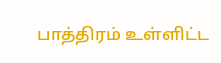பாத்திரம் உள்ளிட்ட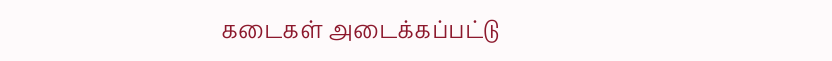கடைகள் அடைக்கப்பட்டு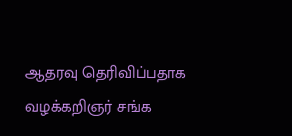ஆதரவு தெரிவிப்பதாக வழக்கறிஞர் சங்க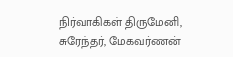நிர்வாகிகள் திருமேனி, சுரேந்தர், மேகவர்ணன்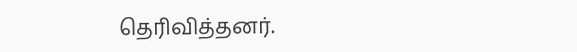தெரிவித்தனர்.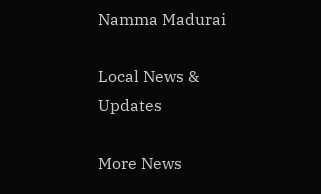Namma Madurai

Local News & Updates

More News